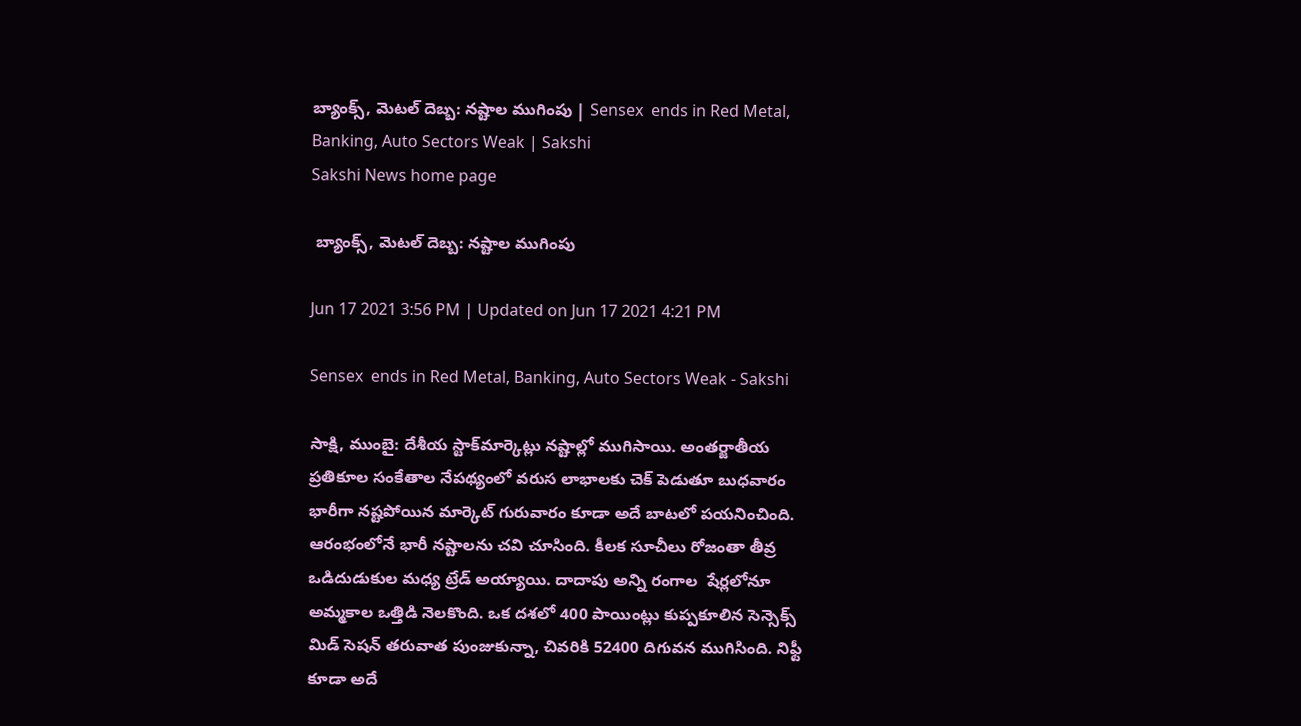బ్యాంక్స్‌, మెటల్‌ దెబ్బ: నష్టాల ముగింపు | Sensex  ends in Red Metal, Banking, Auto Sectors Weak | Sakshi
Sakshi News home page

 బ్యాంక్స్‌, మెటల్‌ దెబ్బ: నష్టాల ముగింపు

Jun 17 2021 3:56 PM | Updated on Jun 17 2021 4:21 PM

Sensex  ends in Red Metal, Banking, Auto Sectors Weak - Sakshi

సాక్షి, ముంబై: దేశీయ స్టాక్‌మార్కెట్లు నష్టాల్లో ముగిసాయి. అంతర్జాతీయ ప్రతికూల సంకేతాల నేపథ్యంలో వరుస లాభాలకు చెక్‌ పెడుతూ బుధవారం భారీగా నష్టపోయిన మార్కెట్‌ గురువారం కూడా అదే బాటలో పయనించింది. ఆరంభంలోనే భారీ నష్టాలను చవి చూసింది. కీలక సూచీలు రోజంతా తీవ్ర ఒడిదుడుకుల మధ్య ట్రేడ్‌ అయ్యాయి. దాదాపు అన్ని రంగాల  షేర్లలోనూ అమ్మకాల ఒత్తిడి నెలకొంది. ఒక దశలో 400 పాయింట్లు కుప్పకూలిన సెన్సెక్స్‌ మిడ్‌ సెషన్‌ తరువాత పుంజుకున్నా, చివరికి 52400 దిగువన ముగిసింది. నిఫ్టీ కూడా అదే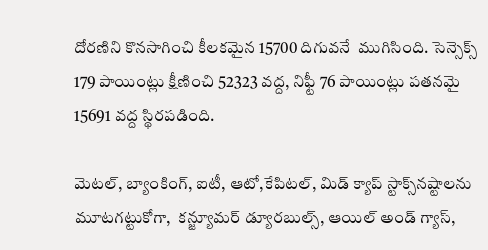దోరణిని కొనసాగించి కీలకమైన 15700 దిగువనే  ముగిసింది. సెన్సెక్స్‌ 179 పాయింట్లు క్షీణించి 52323 వద్ద, నిఫ్టీ 76 పాయింట్లు పతనమై 15691 వద్ద స్థిరపడింది.

మెటల్‌, బ్యాంకింగ్‌, ఐటీ, ఆటో,కేపిటల్, మిడ్ క్యాప్ స్టాక్స్‌నష్టాలను మూటగట్టుకోగా,  కన్జ్యూమర్ డ్యూరబుల్స్, ఆయిల్ అండ్ గ్యాస్,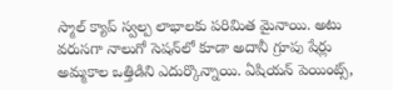స్మాల్ క్యాప్ స్వల్ప లాభాలకు పరిమిత మైనాయి. అటు వరుసగా నాలుగో సెషన్‌లో కూడా అదానీ గ్రూపు షేర్లు అమ్మకాల ఒత్తిడిని ఎదుర్కొన్నాయి. ఏషియన్ పెయింట్స్,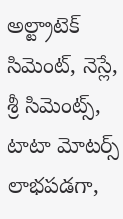అల్ట్రాటెక్ సిమెంట్, నెస్లే, శ్రీ సిమెంట్స్, టాటా మోటర్స్ లాభపడగా,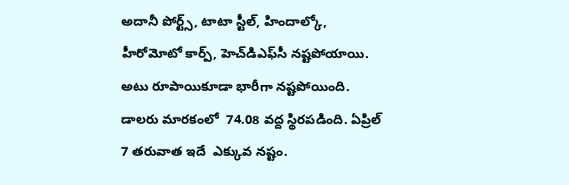అదానీ పోర్ట్స్, టాటా స్టీల్, హిందాల్కో,  హీరోమోటో కార్ప్, హెచ్‌డిఎఫ్‌సీ నష్టపోయాయి. అటు రూపాయికూడా భారీగా నష్టపోయింది. డాలరు మారకంలో  74.08 వద్ద స్థిరపడింది. ఏప్రిల్‌ 7 తరువాత ఇదే  ఎక్కువ నష్టం.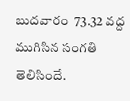బుదవారం  73.32 వద్ద ముగిసిన సంగతి తెలిసిందే.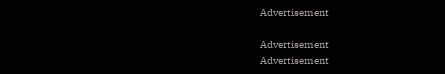Advertisement

Advertisement
Advertisement